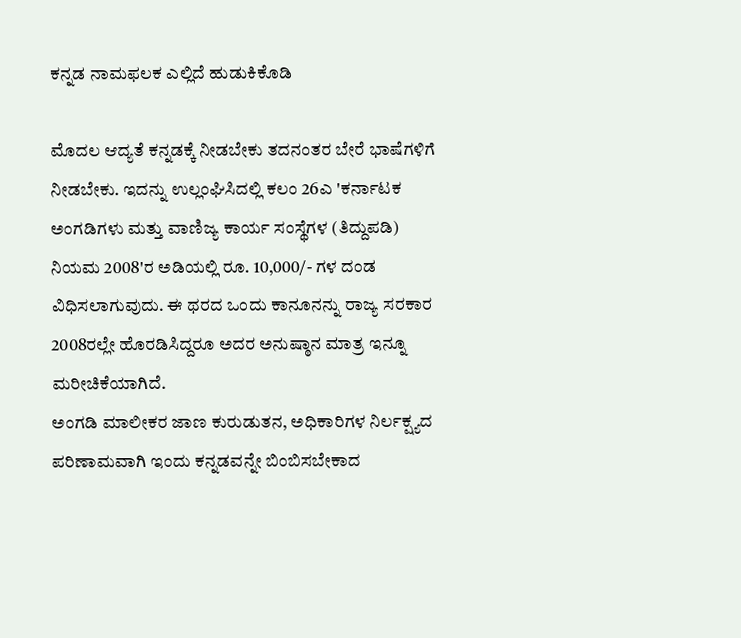ಕನ್ನಡ ನಾಮಫಲಕ ಎಲ್ಲಿದೆ ಹುಡುಕಿಕೊಡಿ

ಮೊದಲ ಆದ್ಯತೆ ಕನ್ನಡಕ್ಕೆ ನೀಡಬೇಕು ತದನಂತರ ಬೇರೆ ಭಾಷೆಗಳಿಗೆ ನೀಡಬೇಕು. ಇದನ್ನು ಉಲ್ಲಂಘಿಸಿದಲ್ಲಿ ಕಲಂ 26ಎ 'ಕರ್ನಾಟಕ ಅಂಗಡಿಗಳು ಮತ್ತು ವಾಣಿಜ್ಯ ಕಾರ್ಯ ಸಂಸ್ಥೆಗಳ (ತಿದ್ದುಪಡಿ) ನಿಯಮ 2008'ರ ಅಡಿಯಲ್ಲಿ ರೂ. 10,000/- ಗಳ ದಂಡ ವಿಧಿಸಲಾಗುವುದು. ಈ ಥರದ ಒಂದು ಕಾನೂನನ್ನು ರಾಜ್ಯ ಸರಕಾರ 2008ರಲ್ಲೇ ಹೊರಡಿಸಿದ್ದರೂ ಅದರ ಅನುಷ್ಠಾನ ಮಾತ್ರ ಇನ್ನೂ ಮರೀಚಿಕೆಯಾಗಿದೆ.
ಅಂಗಡಿ ಮಾಲೀಕರ ಜಾಣ ಕುರುಡುತನ, ಅಧಿಕಾರಿಗಳ ನಿರ್ಲಕ್ಷ್ಯದ ಪರಿಣಾಮವಾಗಿ ಇಂದು ಕನ್ನಡವನ್ನೇ ಬಿಂಬಿಸಬೇಕಾದ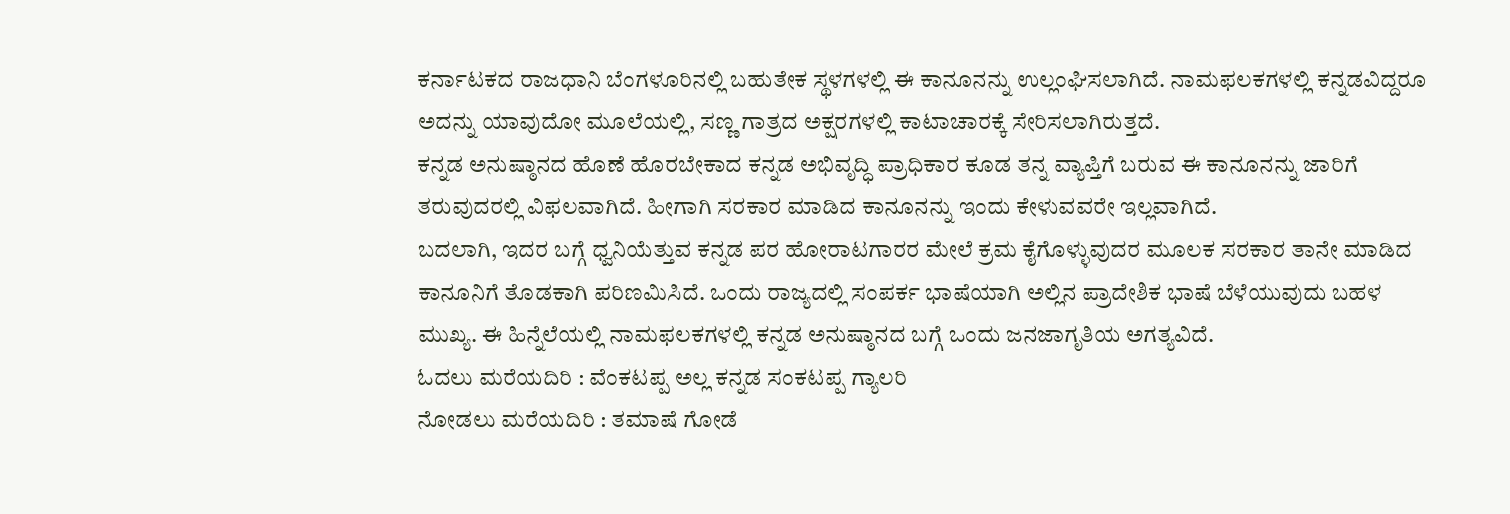ಕರ್ನಾಟಕದ ರಾಜಧಾನಿ ಬೆಂಗಳೂರಿನಲ್ಲಿ ಬಹುತೇಕ ಸ್ಥಳಗಳಲ್ಲಿ ಈ ಕಾನೂನನ್ನು ಉಲ್ಲಂಘಿಸಲಾಗಿದೆ. ನಾಮಫಲಕಗಳಲ್ಲಿ ಕನ್ನಡವಿದ್ದರೂ ಅದನ್ನು ಯಾವುದೋ ಮೂಲೆಯಲ್ಲಿ, ಸಣ್ಣ ಗಾತ್ರದ ಅಕ್ಷರಗಳಲ್ಲಿ ಕಾಟಾಚಾರಕ್ಕೆ ಸೇರಿಸಲಾಗಿರುತ್ತದೆ.
ಕನ್ನಡ ಅನುಷ್ಠಾನದ ಹೊಣೆ ಹೊರಬೇಕಾದ ಕನ್ನಡ ಅಭಿವೃದ್ಧಿ ಪ್ರಾಧಿಕಾರ ಕೂಡ ತನ್ನ ವ್ಯಾಪ್ತಿಗೆ ಬರುವ ಈ ಕಾನೂನನ್ನು ಜಾರಿಗೆ ತರುವುದರಲ್ಲಿ ವಿಫಲವಾಗಿದೆ. ಹೀಗಾಗಿ ಸರಕಾರ ಮಾಡಿದ ಕಾನೂನನ್ನು ಇಂದು ಕೇಳುವವರೇ ಇಲ್ಲವಾಗಿದೆ.
ಬದಲಾಗಿ, ಇದರ ಬಗ್ಗೆ ಧ್ವನಿಯೆತ್ತುವ ಕನ್ನಡ ಪರ ಹೋರಾಟಗಾರರ ಮೇಲೆ ಕ್ರಮ ಕೈಗೊಳ್ಳುವುದರ ಮೂಲಕ ಸರಕಾರ ತಾನೇ ಮಾಡಿದ ಕಾನೂನಿಗೆ ತೊಡಕಾಗಿ ಪರಿಣಮಿಸಿದೆ. ಒಂದು ರಾಜ್ಯದಲ್ಲಿ ಸಂಪರ್ಕ ಭಾಷೆಯಾಗಿ ಅಲ್ಲಿನ ಪ್ರಾದೇಶಿಕ ಭಾಷೆ ಬೆಳೆಯುವುದು ಬಹಳ ಮುಖ್ಯ. ಈ ಹಿನ್ನೆಲೆಯಲ್ಲಿ ನಾಮಫಲಕಗಳಲ್ಲಿ ಕನ್ನಡ ಅನುಷ್ಠಾನದ ಬಗ್ಗೆ ಒಂದು ಜನಜಾಗೃತಿಯ ಅಗತ್ಯವಿದೆ.
ಓದಲು ಮರೆಯದಿರಿ : ವೆಂಕಟಪ್ಪ ಅಲ್ಲ ಕನ್ನಡ ಸಂಕಟಪ್ಪ ಗ್ಯಾಲರಿ
ನೋಡಲು ಮರೆಯದಿರಿ : ತಮಾಷೆ ಗೋಡೆ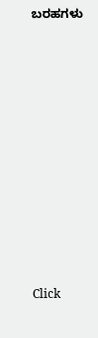ಬರಹಗಳು












Click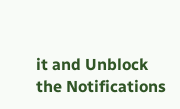it and Unblock the Notifications